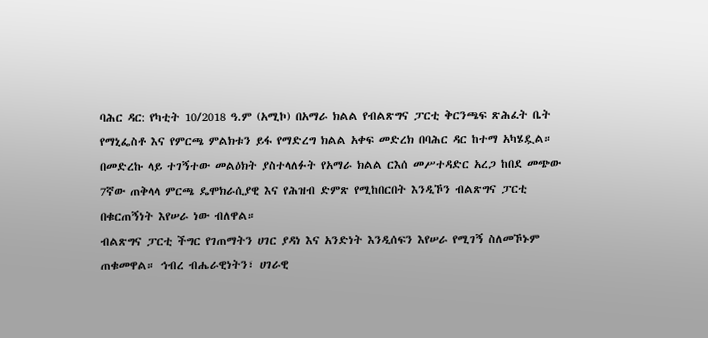ባሕር ዳር: የካቲት 10/2018 ዓ.ም (አሚኮ) በአማራ ክልል የብልጽግና ፓርቲ ቅርንጫፍ ጽሕፈት ቤት የማኒፌስቶ እና የምርጫ ምልክቱን ይፋ የማድረግ ክልል አቀፍ መድረክ በባሕር ዳር ከተማ አካሄዷል።
በመድረኩ ላይ ተገኝተው መልዕክት ያስተላለፉት የአማራ ክልል ርእሰ መሥተዳድር አረጋ ከበደ መጭው 7ኛው ጠቅላላ ምርጫ ዴሞክራሲያዊ እና የሕዝብ ድምጽ የሚከበርበት እንዲኾን ብልጽግና ፓርቲ በቁርጠኝነት እየሠራ ነው ብለዋል።
ብልጽግና ፓርቲ ችግር የገጠማትን ሀገር ያዳነ እና አንድነት እንዲሰፍን እየሠራ የሚገኝ ስለመኾኑም ጠቁመዋል። ኅብረ ብሔራዊነትን፣ ሀገራዊ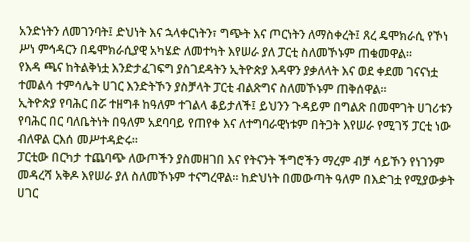አንድነትን ለመገንባት፤ ድህነት እና ኋላቀርነትን፣ ግጭት እና ጦርነትን ለማስቀረት፤ ጸረ ዴሞክራሲ የኾነ ሥነ ምኅዳርን በዴሞክራሲያዊ አካሄድ ለመተካት እየሠራ ያለ ፓርቲ ስለመኾኑም ጠቁመዋል።
የእዳ ጫና ከትልቅነቷ እንድታፈገፍግ ያስገደዳትን ኢትዮጵያ እዳዋን ያቃለላት እና ወደ ቀደመ ገናናነቷ ተመልሳ ተምሳሌት ሀገር እንድትኾን ያስቻላት ፓርቲ ብልጽግና ስለመኾኑም ጠቅሰዋል።
ኢትዮጵያ የባሕር በሯ ተዘግቶ ከዓለም ተገልላ ቆይታለች፤ ይህንን ጉዳይም በግልጽ በመሞገት ሀገሪቱን የባሕር በር ባለቤትነት በዓለም አደባባይ የጠየቀ እና ለተግባራዊነቱም በትጋት እየሠራ የሚገኝ ፓርቲ ነው ብለዋል ርእሰ መሥተዳድሩ።
ፓርቲው በርካታ ተጨባጭ ለውጦችን ያስመዘገበ እና የትናንት ችግሮችን ማረም ብቻ ሳይኾን የነገንም መዳረሻ አቅዶ እየሠራ ያለ ስለመኾኑም ተናግረዋል። ከድህነት በመውጣት ዓለም በእድገቷ የሚያውቃት ሀገር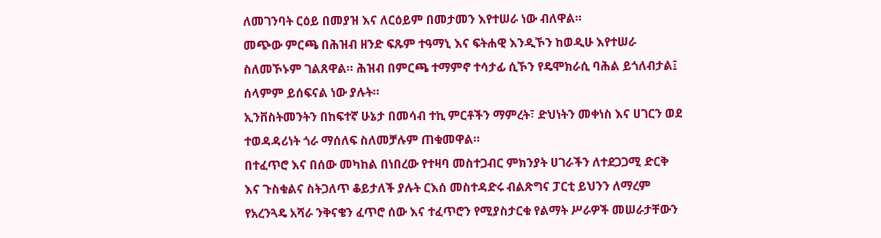ለመገንባት ርዕይ በመያዝ እና ለርዕይም በመታመን እየተሠራ ነው ብለዋል።
መጭው ምርጫ በሕዝብ ዘንድ ፍጹም ተዓማኒ እና ፍትሐዊ እንዲኾን ከወዲሁ እየተሠራ ስለመኾኑም ገልጸዋል። ሕዝብ በምርጫ ተማምኖ ተሳታፊ ሲኾን የዴሞክራሲ ባሕል ይጎለብታል፤ ሰላምም ይሰፍናል ነው ያሉት።
ኢንቨስትመንትን በከፍተኛ ሁኔታ በመሳብ ተኪ ምርቶችን ማምረት፣ ድህነትን መቀነስ እና ሀገርን ወደ ተወዳዳሪነት ጎራ ማሰለፍ ስለመቻሉም ጠቁመዋል።
በተፈጥሮ እና በሰው መካከል በነበረው የተዛባ መስተጋብር ምክንያት ሀገራችን ለተደጋጋሚ ድርቅ እና ጉስቁልና ስትጋለጥ ቆይታለች ያሉት ርእሰ መስተዳድሩ ብልጽግና ፓርቲ ይህንን ለማረም የአረንጓዴ አሻራ ንቅናቄን ፈጥሮ ሰው እና ተፈጥሮን የሚያስታርቁ የልማት ሥራዎች መሠራታቸውን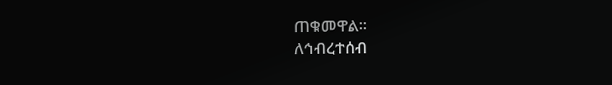ጠቁመዋል።
ለኅብረተሰብ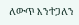ለውጥ እንተጋለን